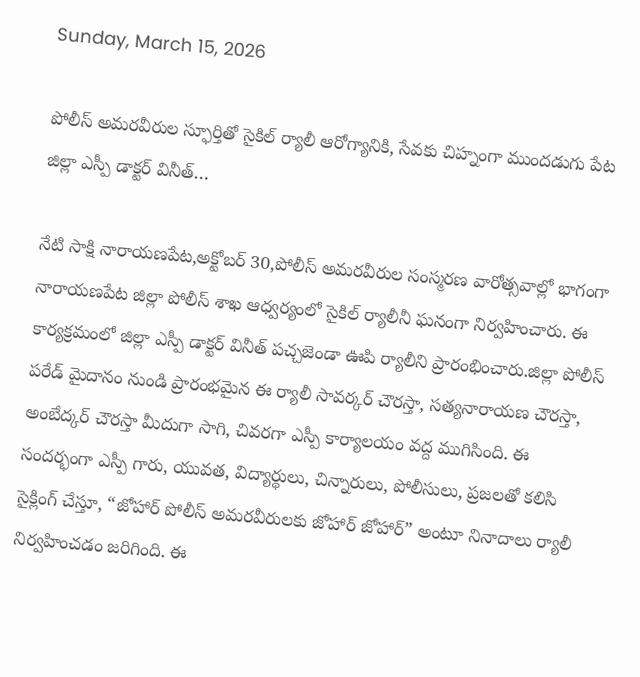Sunday, March 15, 2026

పోలీస్‌ అమరవీరుల స్ఫూర్తితో సైకిల్‌ ర్యాలీ ఆరోగ్యానికి, సేవకు చిహ్నంగా ముందడుగు పేట జిల్లా ఎస్పీ డాక్టర్ వినీత్‌…

నేటి సాక్షి నారాయణపేట,అక్టోబర్ 30,పోలీస్‌ అమరవీరుల సంస్మరణ వారోత్సవాల్లో భాగంగా నారాయణపేట జిల్లా పోలీస్‌ శాఖ ఆధ్వర్యంలో సైకిల్‌ ర్యాలీనీ ఘనంగా నిర్వహించారు. ఈ కార్యక్రమంలో జిల్లా ఎస్పీ డాక్టర్ వినీత్‌ పచ్చజెండా ఊపి ర్యాలీని ప్రారంభించారు.జిల్లా పోలీస్‌ పరేడ్ మైదానం నుండి ప్రారంభమైన ఈ ర్యాలీ సావర్కర్ చౌరస్తా, సత్యనారాయణ చౌరస్తా, అంబేద్కర్ చౌరస్తా మీదుగా సాగి, చివరగా ఎస్పీ కార్యాలయం వద్ద ముగిసింది. ఈ సందర్భంగా ఎస్పీ గారు, యువత, విద్యార్థులు, చిన్నారులు, పోలీసులు, ప్రజలతో కలిసి సైక్లింగ్‌ చేస్తూ, “జోహార్ పోలీస్‌ అమరవీరులకు జోహార్ జోహార్” అంటూ నినాదాలు ర్యాలీ నిర్వహించడం జరిగింది. ఈ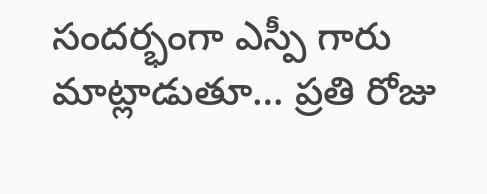సందర్భంగా ఎస్పీ గారు మాట్లాడుతూ… ప్రతి రోజు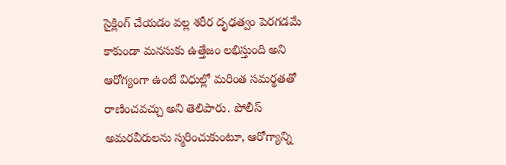సైక్లింగ్‌ చేయడం వల్ల శరీర దృఢత్వం పెరగడమే కాకుండా మనసుకు ఉత్తేజం లభిస్తుంది అని ఆరోగ్యంగా ఉంటే విధుల్లో మరింత సమర్థతతో రాణించవచ్చు అని తెలిపారు. పోలీస్‌ అమరవీరులను స్మరించుకుంటూ, ఆరోగ్యాన్ని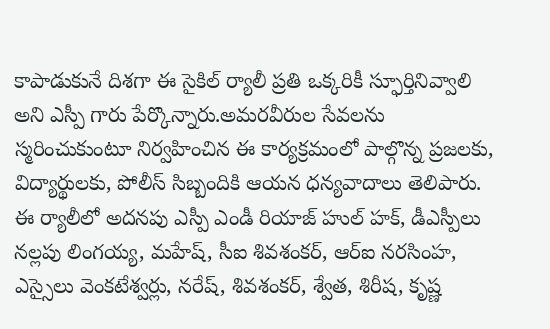కాపాడుకునే దిశగా ఈ సైకిల్‌ ర్యాలీ ప్రతి ఒక్కరికీ స్ఫూర్తినివ్వాలి అని ఎస్పీ గారు పేర్కొన్నారు.అమరవీరుల సేవలను స్మరించుకుంటూ నిర్వహించిన ఈ కార్యక్రమంలో పాల్గొన్న ప్రజలకు, విద్యార్థులకు, పోలీస్‌ సిబ్బందికి ఆయన ధన్యవాదాలు తెలిపారు. ఈ ర్యాలీలో అదనపు ఎస్పీ ఎండీ రియాజ్ హుల్ హక్, డీఎస్పీలు నల్లపు లింగయ్య, మహేష్, సీఐ శివశంకర్, ఆర్ఐ నరసింహ, ఎస్సైలు వెంకటేశ్వర్లు, నరేష్, శివశంకర్, శ్వేత, శిరీష, కృష్ణ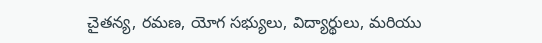చైతన్య, రమణ, యోగ సభ్యులు, విద్యార్థులు, మరియు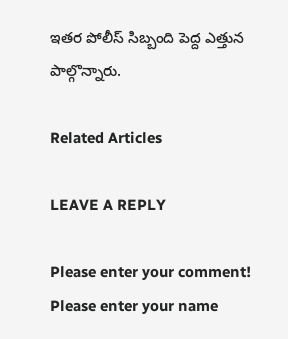ఇతర పోలీస్ సిబ్బంది పెద్ద ఎత్తున పాల్గొన్నారు.

Related Articles

LEAVE A REPLY

Please enter your comment!
Please enter your name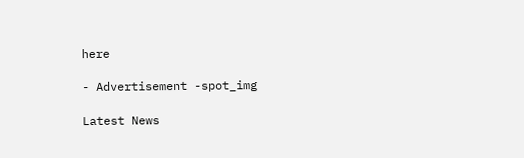here

- Advertisement -spot_img

Latest News